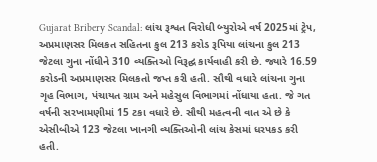Gujarat Bribery Scandal: લાંચ રૂશ્વત વિરોધી બ્યુરોએ વર્ષ 2025માં ટ્રેપ, અપ્રમાણસર મિલકત સહિતના કુલ 213 કરોડ રૂપિયા લાંચના કુલ 213 જેટલા ગુના નોંધીને 310 વ્યક્તિઓ વિરૂદ્ઘ કાર્યવાહી કરી છે. જ્યારે 16.59 કરોડની અપ્રમાણસર મિલકતો જપ્ત કરી હતી. સૌથી વધારે લાંચના ગુના ગૃહ વિભાગ, પંચાયત ગ્રામ અને મહેસુલ વિભાગમાં નોંધાયા હતા. જે ગત વર્ષની સરખામણીમાં 15 ટકા વધારે છે. સૌથી મહત્વની વાત એ છે કે એસીબીએ 123 જેટલા ખાનગી વ્યક્તિઓની લાંચ કેસમાં ધરપકડ કરી હતી.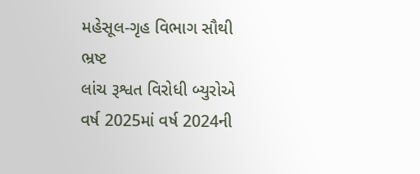મહેસૂલ-ગૃહ વિભાગ સૌથી ભ્રષ્ટ
લાંચ રૂશ્વત વિરોધી બ્યુરોએ વર્ષ 2025માં વર્ષ 2024ની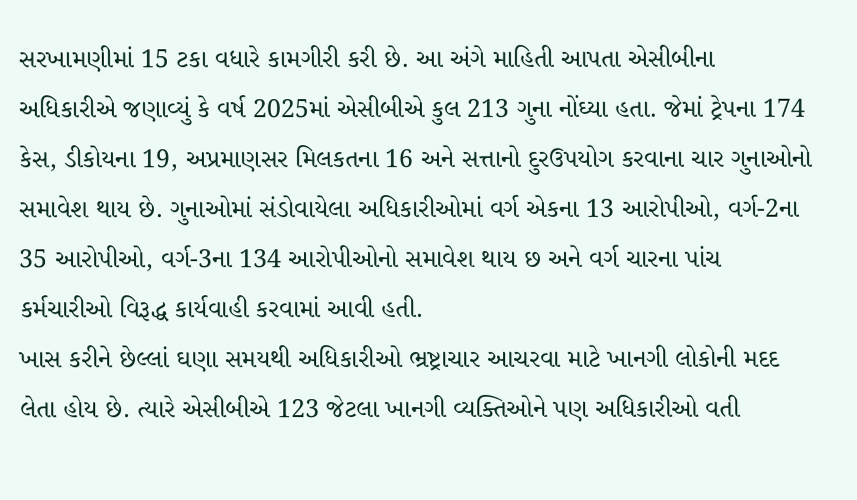સરખામણીમાં 15 ટકા વધારે કામગીરી કરી છે. આ અંગે માહિતી આપતા એસીબીના અધિકારીએ જણાવ્યું કે વર્ષ 2025માં એસીબીએ કુલ 213 ગુના નોંઘ્યા હતા. જેમાં ટ્રેપના 174 કેસ, ડીકોયના 19, અપ્રમાણસર મિલકતના 16 અને સત્તાનો દુરઉપયોગ કરવાના ચાર ગુનાઓનો સમાવેશ થાય છે. ગુનાઓમાં સંડોવાયેલા અધિકારીઓમાં વર્ગ એકના 13 આરોપીઓ, વર્ગ-2ના 35 આરોપીઓ, વર્ગ-3ના 134 આરોપીઓનો સમાવેશ થાય છ અને વર્ગ ચારના પાંચ કર્મચારીઓ વિરૂદ્ધ કાર્યવાહી કરવામાં આવી હતી.
ખાસ કરીને છેલ્લાં ઘણા સમયથી અધિકારીઓ ભ્રષ્ટ્રાચાર આચરવા માટે ખાનગી લોકોની મદદ લેતા હોય છે. ત્યારે એસીબીએ 123 જેટલા ખાનગી વ્યક્તિઓને પણ અધિકારીઓ વતી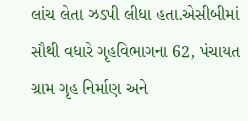લાંચ લેતા ઝડપી લીધા હતા.એસીબીમાં સૌથી વધારે ગૃહવિભાગના 62, પંચાયત ગ્રામ ગૃહ નિર્માણ અને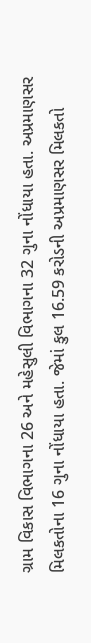ગ્રામ વિકાસ વિભાગના 26 અને મહેસુલી વિભાગના 32 ગુના નોંધાયા હતા. અપ્રમાણસર મિલકતોના 16 ગુના નોંધાયા હતા. જેમાં કુલ 16.59 કરોડની અપ્રમાણસર મિલકતો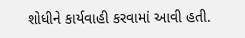શોધીને કાર્યવાહી કરવામાં આવી હતી.